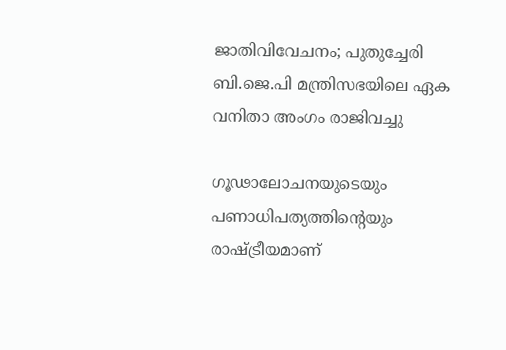ജാതിവിവേചനം; പുതുച്ചേരി ബി.ജെ.പി മന്ത്രിസഭയിലെ ഏക വനിതാ അംഗം രാജിവച്ചു

ഗൂഢാലോചനയുടെയും പണാധിപത്യത്തിന്‍റെയും രാഷ്ട്രീയമാണ്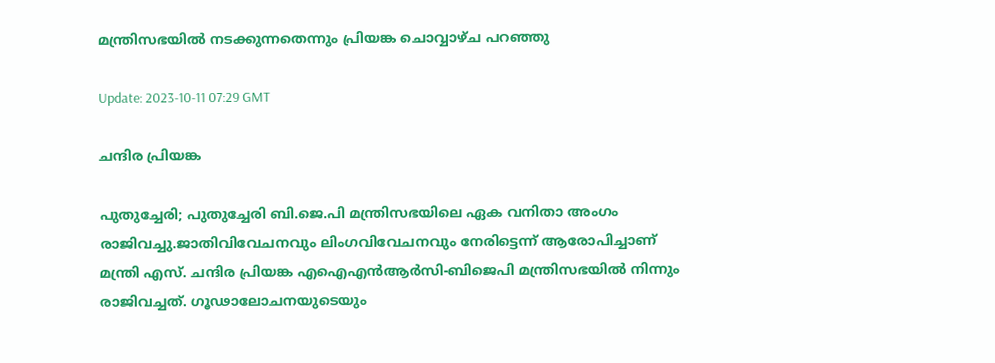മന്ത്രിസഭയില്‍ നടക്കുന്നതെന്നും പ്രിയങ്ക ചൊവ്വാഴ്ച പറഞ്ഞു

Update: 2023-10-11 07:29 GMT

ചന്ദിര പ്രിയങ്ക

പുതുച്ചേരി; പുതുച്ചേരി ബി.ജെ.പി മന്ത്രിസഭയിലെ ഏക വനിതാ അംഗം രാജിവച്ചു.ജാതിവിവേചനവും ലിംഗവിവേചനവും നേരിട്ടെന്ന് ആരോപിച്ചാണ് മന്ത്രി എസ്. ചന്ദിര പ്രിയങ്ക എഐഎൻആർസി-ബിജെപി മന്ത്രിസഭയില്‍ നിന്നും രാജിവച്ചത്. ഗൂഢാലോചനയുടെയും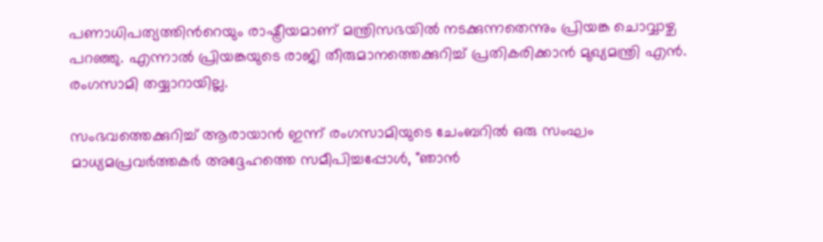പണാധിപത്യത്തിന്‍റെയും രാഷ്ട്രീയമാണ് മന്ത്രിസഭയില്‍ നടക്കുന്നതെന്നും പ്രിയങ്ക ചൊവ്വാഴ്ച പറഞ്ഞു. എന്നാൽ പ്രിയങ്കയുടെ രാജി തീരുമാനത്തെക്കുറിച്ച് പ്രതികരിക്കാൻ മുഖ്യമന്ത്രി എൻ. രംഗസാമി തയ്യാറായില്ല.

സംഭവത്തെക്കുറിച്ച് ആരായാന്‍ ഇന്ന് രംഗസാമിയുടെ ചേംബറില്‍ ഒരു സംഘം മാധ്യമപ്രവർത്തകർ അദ്ദേഹത്തെ സമീപിച്ചപ്പോൾ, "ഞാൻ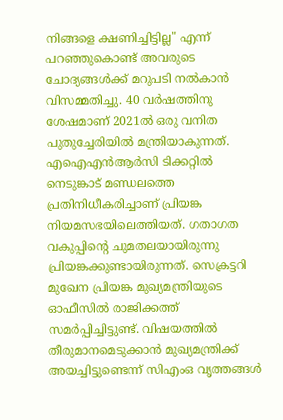നിങ്ങളെ ക്ഷണിച്ചിട്ടില്ല" എന്ന് പറഞ്ഞുകൊണ്ട് അവരുടെ ചോദ്യങ്ങൾക്ക് മറുപടി നൽകാൻ വിസമ്മതിച്ചു. 40 വര്‍ഷത്തിനു ശേഷമാണ് 2021ല്‍ ഒരു വനിത പുതുച്ചേരിയില്‍ മന്ത്രിയാകുന്നത്. എഐഎൻആർസി ടിക്കറ്റില്‍ നെടുങ്കാട് മണ്ഡലത്തെ പ്രതിനിധീകരിച്ചാണ് പ്രിയങ്ക നിയമസഭയിലെത്തിയത്. ഗതാഗത വകുപ്പിന്‍റെ ചുമതലയായിരുന്നു പ്രിയങ്കക്കുണ്ടായിരുന്നത്. സെക്രട്ടറി മുഖേന പ്രിയങ്ക മുഖ്യമന്ത്രിയുടെ ഓഫീസിൽ രാജിക്കത്ത് സമർപ്പിച്ചിട്ടുണ്ട്. വിഷയത്തിൽ തീരുമാനമെടുക്കാൻ മുഖ്യമന്ത്രിക്ക് അയച്ചിട്ടുണ്ടെന്ന് സിഎംഒ വൃത്തങ്ങൾ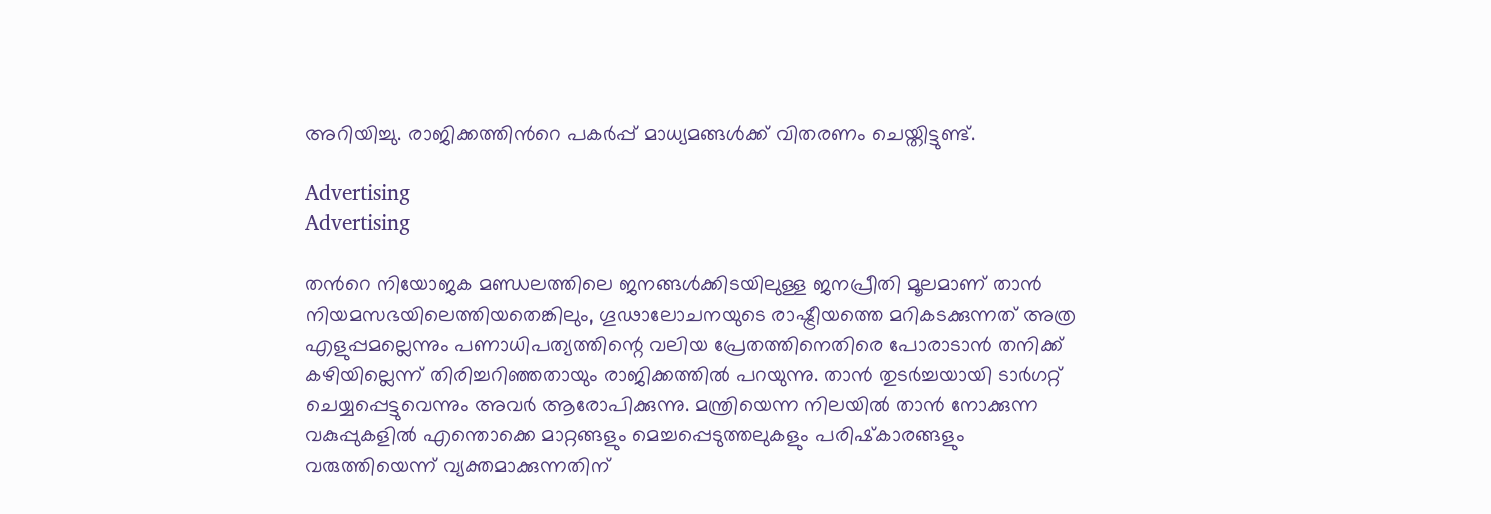അറിയിച്ചു. രാജിക്കത്തിന്‍റെ പകർപ്പ് മാധ്യമങ്ങൾക്ക് വിതരണം ചെയ്തിട്ടുണ്ട്.

Advertising
Advertising

തന്‍റെ നിയോജക മണ്ഡലത്തിലെ ജനങ്ങൾക്കിടയിലുള്ള ജനപ്രീതി മൂലമാണ് താൻ നിയമസഭയിലെത്തിയതെങ്കിലും, ഗൂഢാലോചനയുടെ രാഷ്ട്രീയത്തെ മറികടക്കുന്നത് അത്ര എളുപ്പമല്ലെന്നും പണാധിപത്യത്തിന്റെ വലിയ പ്രേതത്തിനെതിരെ പോരാടാൻ തനിക്ക് കഴിയില്ലെന്ന് തിരിച്ചറിഞ്ഞതായും രാജിക്കത്തില്‍ പറയുന്നു. താന്‍ തുടര്‍ച്ചയായി ടാര്‍ഗറ്റ് ചെയ്യപ്പെട്ടുവെന്നും അവര്‍ ആരോപിക്കുന്നു. മന്ത്രിയെന്ന നിലയിൽ താൻ നോക്കുന്ന വകുപ്പുകളിൽ എന്തൊക്കെ മാറ്റങ്ങളും മെച്ചപ്പെടുത്തലുകളും പരിഷ്‌കാരങ്ങളും വരുത്തിയെന്ന് വ്യക്തമാക്കുന്നതിന്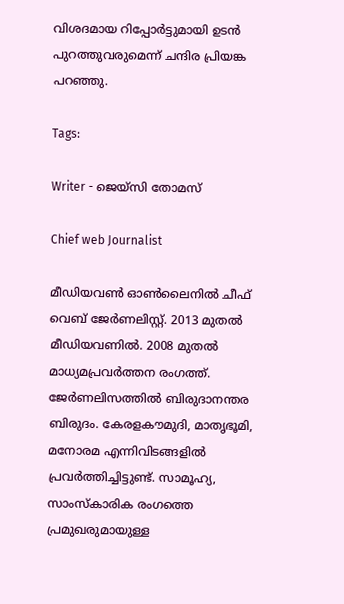വിശദമായ റിപ്പോർട്ടുമായി ഉടൻ പുറത്തുവരുമെന്ന് ചന്ദിര പ്രിയങ്ക പറഞ്ഞു.

Tags:

Writer - ജെയ്സി തോമസ്

Chief web Journalist

മീഡിയവൺ ഓൺലൈനിൽ ചീഫ് വെബ് ജേർണലിസ്റ്റ്. 2013 മുതൽ മീഡിയവണിൽ. 2008 മുതൽ മാധ്യമപ്രവർത്തന രംഗത്ത്. ജേർണലിസത്തിൽ ബിരുദാനന്തര ബിരുദം. കേരളകൗമുദി, മാതൃഭൂമി, മനോരമ എന്നിവിടങ്ങളിൽ പ്രവർത്തിച്ചിട്ടുണ്ട്. സാമൂഹ്യ, സാംസ്‌കാരിക രംഗത്തെ പ്രമുഖരുമായുള്ള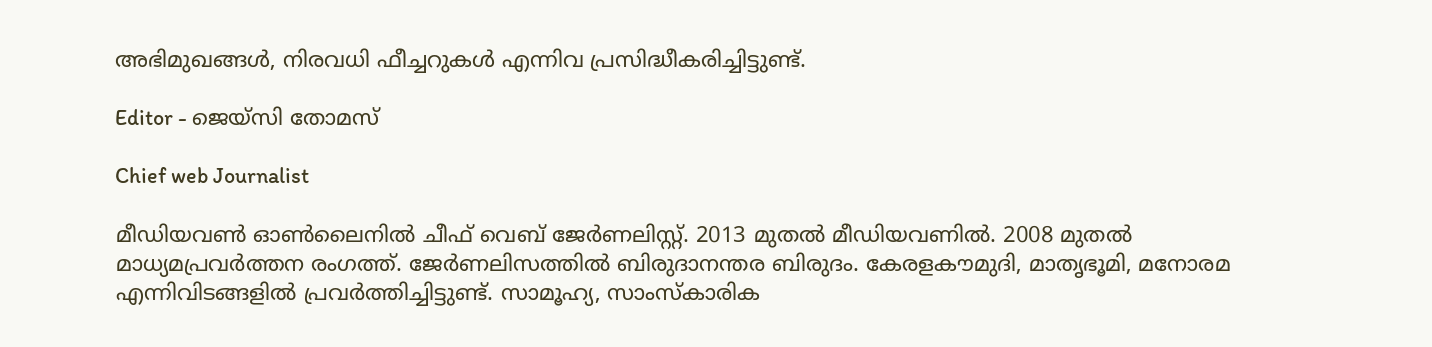അഭിമുഖങ്ങൾ, നിരവധി ഫീച്ചറുകൾ എന്നിവ പ്രസിദ്ധീകരിച്ചിട്ടുണ്ട്.

Editor - ജെയ്സി തോമസ്

Chief web Journalist

മീഡിയവൺ ഓൺലൈനിൽ ചീഫ് വെബ് ജേർണലിസ്റ്റ്. 2013 മുതൽ മീഡിയവണിൽ. 2008 മുതൽ മാധ്യമപ്രവർത്തന രംഗത്ത്. ജേർണലിസത്തിൽ ബിരുദാനന്തര ബിരുദം. കേരളകൗമുദി, മാതൃഭൂമി, മനോരമ എന്നിവിടങ്ങളിൽ പ്രവർത്തിച്ചിട്ടുണ്ട്. സാമൂഹ്യ, സാംസ്‌കാരിക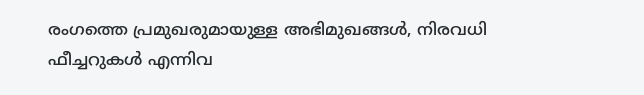രംഗത്തെ പ്രമുഖരുമായുള്ള അഭിമുഖങ്ങൾ, നിരവധി ഫീച്ചറുകൾ എന്നിവ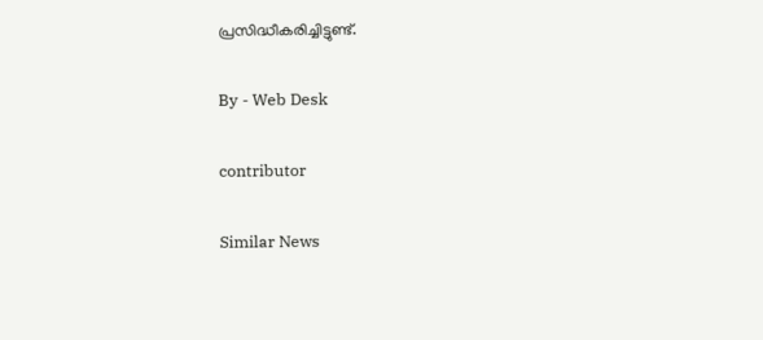പ്രസിദ്ധീകരിച്ചിട്ടുണ്ട്.

By - Web Desk

contributor

Similar News